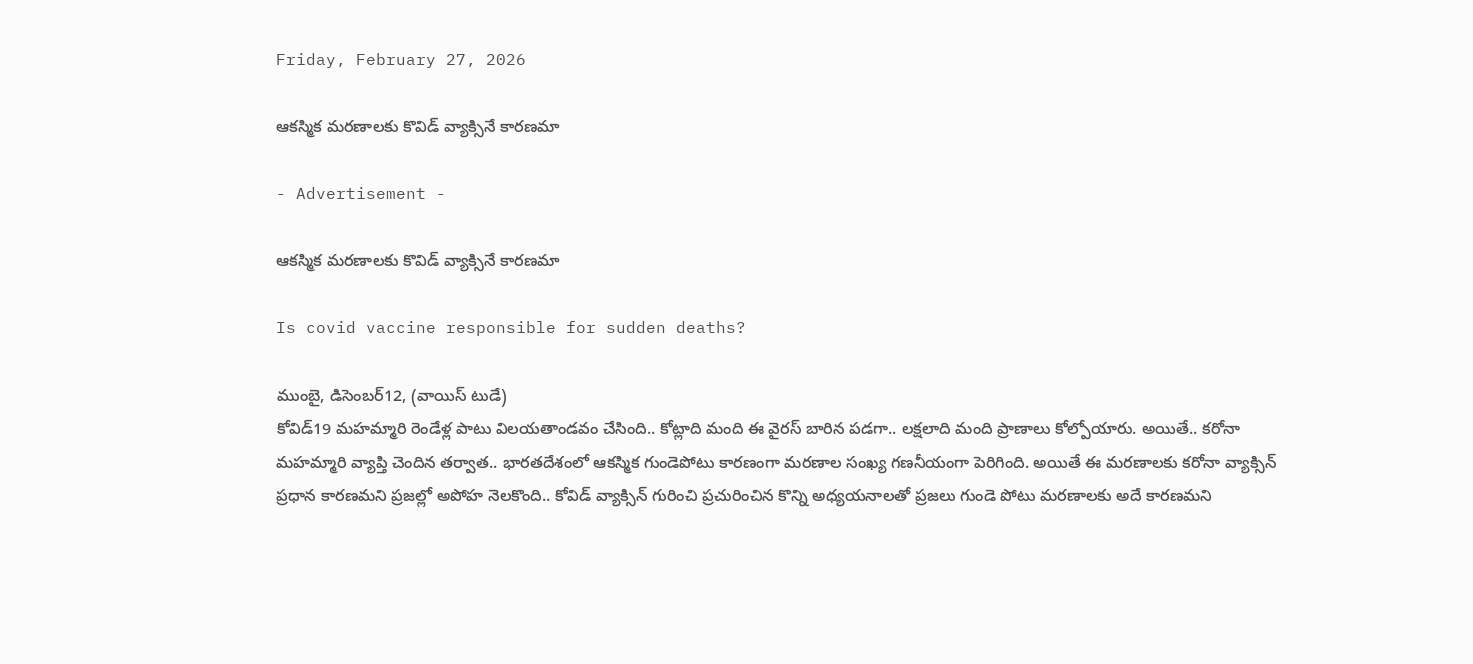Friday, February 27, 2026

ఆకస్మిక మరణాలకు కొవిడ్ వ్యాక్సినే కారణమా

- Advertisement -

ఆకస్మిక మరణాలకు కొవిడ్ వ్యాక్సినే కారణమా

Is covid vaccine responsible for sudden deaths?

ముంబై, డిసెంబర్12, (వాయిస్ టుడే)
కోవిడ్19 మహమ్మారి రెండేళ్ల పాటు విలయతాండవం చేసింది.. కోట్లాది మంది ఈ వైరస్ బారిన పడగా.. లక్షలాది మంది ప్రాణాలు కోల్పోయారు. అయితే.. కరోనా మహమ్మారి వ్యాప్తి చెందిన తర్వాత.. భారతదేశంలో ఆకస్మిక గుండెపోటు కారణంగా మరణాల సంఖ్య గణనీయంగా పెరిగింది. అయితే ఈ మరణాలకు కరోనా వ్యాక్సిన్ ప్రధాన కారణమని ప్రజల్లో అపోహ నెలకొంది.. కోవిడ్ వ్యాక్సిన్ గురించి ప్రచురించిన కొన్ని అధ్యయనాలతో ప్రజలు గుండె పోటు మరణాలకు అదే కారణమని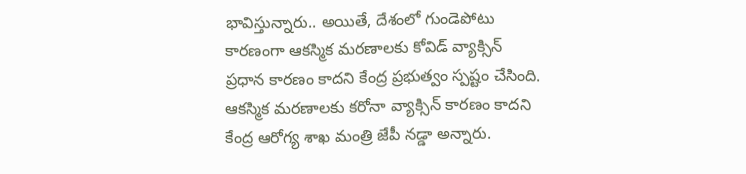భావిస్తున్నారు.. అయితే, దేశంలో గుండెపోటు కారణంగా ఆకస్మిక మరణాలకు కోవిడ్ వ్యాక్సిన్ ప్రధాన కారణం కాదని కేంద్ర ప్రభుత్వం స్పష్టం చేసింది. ఆకస్మిక మరణాలకు కరోనా వ్యాక్సిన్ కారణం కాదని కేంద్ర ఆరోగ్య శాఖ మంత్రి జేపీ నడ్డా అన్నారు.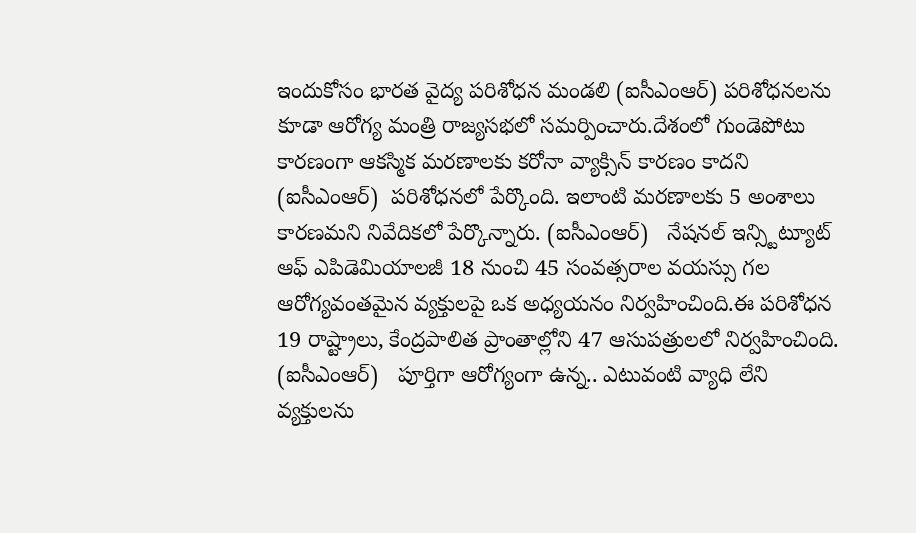ఇందుకోసం భారత వైద్య పరిశోధన మండలి (ఐసీఎంఆర్) పరిశోధనలను కూడా ఆరోగ్య మంత్రి రాజ్యసభలో సమర్పించారు.దేశంలో గుండెపోటు కారణంగా ఆకస్మిక మరణాలకు కరోనా వ్యాక్సిన్ కారణం కాదని (ఐసీఎంఆర్)  పరిశోధనలో పేర్కొంది. ఇలాంటి మరణాలకు 5 అంశాలు కారణమని నివేదికలో పేర్కొన్నారు. (ఐసీఎంఆర్)   నేషనల్ ఇన్స్టిట్యూట్ ఆఫ్ ఎపిడెమియాలజీ 18 నుంచి 45 సంవత్సరాల వయస్సు గల ఆరోగ్యవంతమైన వ్యక్తులపై ఒక అధ్యయనం నిర్వహించింది.ఈ పరిశోధన 19 రాష్ట్రాలు, కేంద్రపాలిత ప్రాంతాల్లోని 47 ఆసుపత్రులలో నిర్వహించింది. (ఐసీఎంఆర్)   పూర్తిగా ఆరోగ్యంగా ఉన్న.. ఎటువంటి వ్యాధి లేని వ్యక్తులను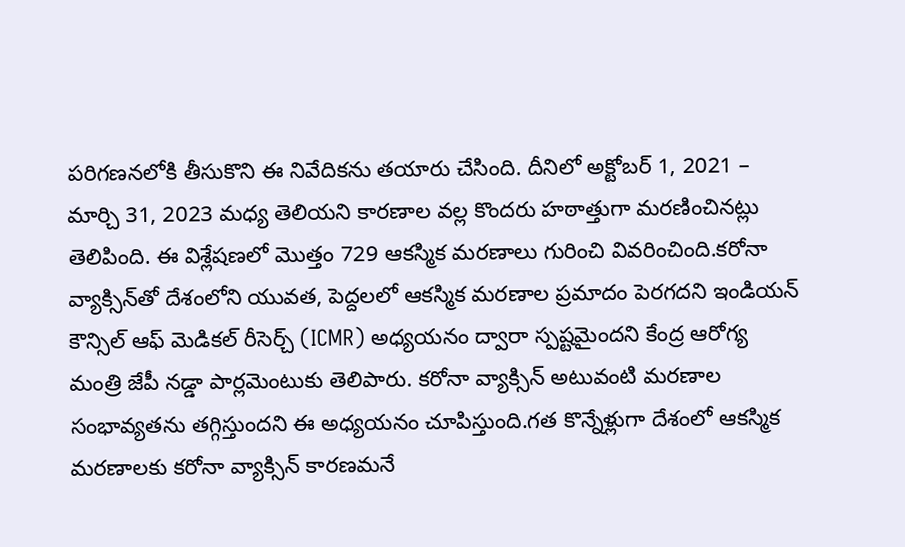పరిగణనలోకి తీసుకొని ఈ నివేదికను తయారు చేసింది. దీనిలో అక్టోబర్ 1, 2021 – మార్చి 31, 2023 మధ్య తెలియని కారణాల వల్ల కొందరు హఠాత్తుగా మరణించినట్లు తెలిపింది. ఈ విశ్లేషణలో మొత్తం 729 ఆకస్మిక మరణాలు గురించి వివరించింది.కరోనా వ్యాక్సిన్‌తో దేశంలోని యువత, పెద్దలలో ఆకస్మిక మరణాల ప్రమాదం పెరగదని ఇండియన్ కౌన్సిల్ ఆఫ్ మెడికల్ రీసెర్చ్ (ICMR) అధ్యయనం ద్వారా స్పష్టమైందని కేంద్ర ఆరోగ్య మంత్రి జేపీ నడ్డా పార్లమెంటుకు తెలిపారు. కరోనా వ్యాక్సిన్ అటువంటి మరణాల సంభావ్యతను తగ్గిస్తుందని ఈ అధ్యయనం చూపిస్తుంది.గత కొన్నేళ్లుగా దేశంలో ఆకస్మిక మరణాలకు కరోనా వ్యాక్సిన్ కారణమనే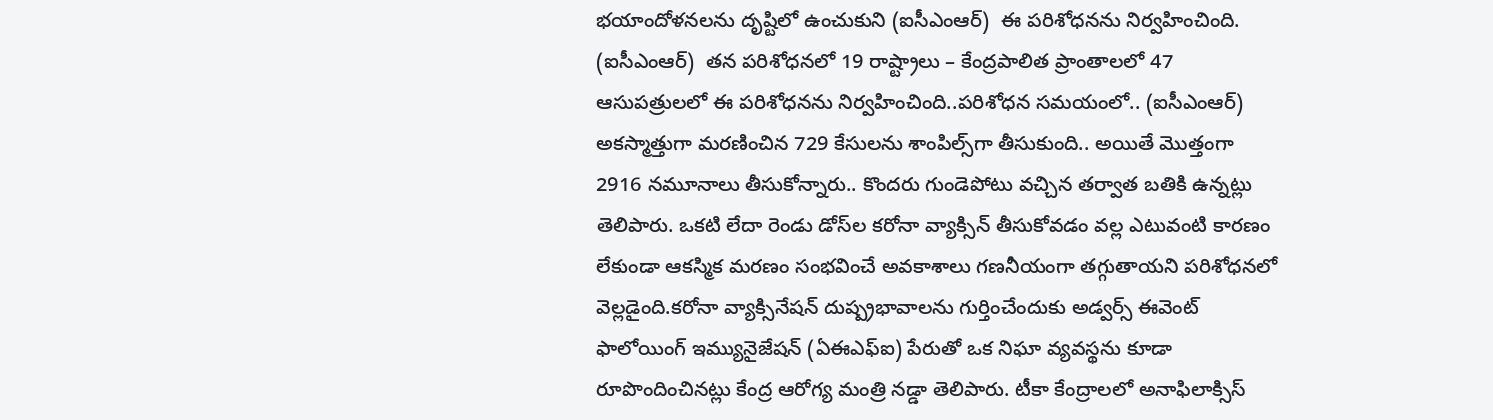భయాందోళనలను దృష్టిలో ఉంచుకుని (ఐసీఎంఆర్)  ఈ పరిశోధనను నిర్వహించింది. (ఐసీఎంఆర్)  తన పరిశోధనలో 19 రాష్ట్రాలు – కేంద్రపాలిత ప్రాంతాలలో 47 ఆసుపత్రులలో ఈ పరిశోధనను నిర్వహించింది..పరిశోధన సమయంలో.. (ఐసీఎంఆర్)  అకస్మాత్తుగా మరణించిన 729 కేసులను శాంపిల్స్‌గా తీసుకుంది.. అయితే మొత్తంగా 2916 నమూనాలు తీసుకోన్నారు.. కొందరు గుండెపోటు వచ్చిన తర్వాత బతికి ఉన్నట్లు తెలిపారు. ఒకటి లేదా రెండు డోస్‌ల కరోనా వ్యాక్సిన్ తీసుకోవడం వల్ల ఎటువంటి కారణం లేకుండా ఆకస్మిక మరణం సంభవించే అవకాశాలు గణనీయంగా తగ్గుతాయని పరిశోధనలో వెల్లడైంది.క‌రోనా వ్యాక్సినేష‌న్ దుష్ప్రభావాలను గుర్తించేందుకు అడ్వర్స్ ఈవెంట్ ఫాలోయింగ్ ఇమ్యునైజేషన్ (ఏఈఎఫ్‌ఐ) పేరుతో ఒక నిఘా వ్యవస్థను కూడా రూపొందించినట్లు కేంద్ర ఆరోగ్య మంత్రి నడ్డా తెలిపారు. టీకా కేంద్రాలలో అనాఫిలాక్సిస్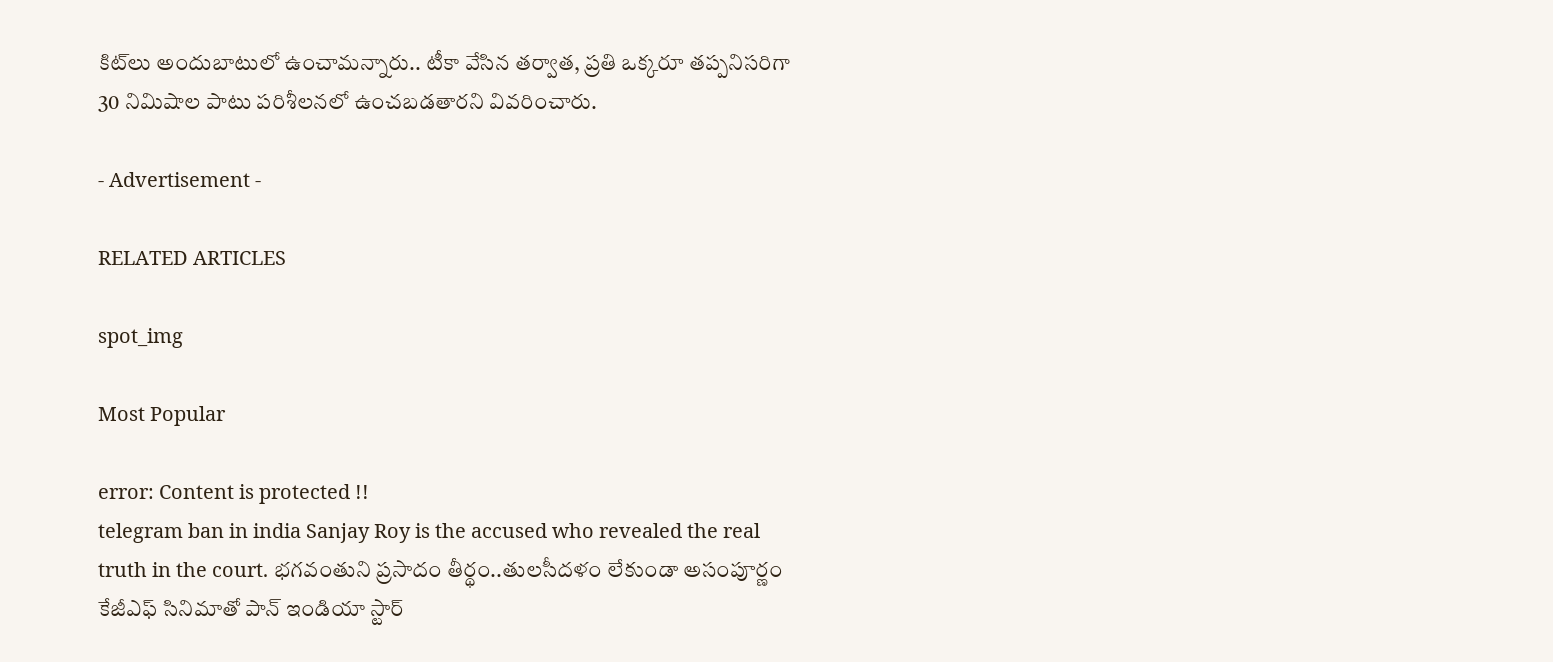కిట్‌లు అందుబాటులో ఉంచామన్నారు.. టీకా వేసిన తర్వాత, ప్రతి ఒక్కరూ తప్పనిసరిగా 30 నిమిషాల పాటు పరిశీలనలో ఉంచబడతారని వివరించారు.

- Advertisement -

RELATED ARTICLES

spot_img

Most Popular

error: Content is protected !!
telegram ban in india Sanjay Roy is the accused who revealed the real truth in the court. భగవంతుని ప్రసాదం తీర్థం..తులసీదళం లేకుండా అసంపూర్ణం కేజీఎఫ్ సినిమాతో పాన్ ఇండియా స్టార్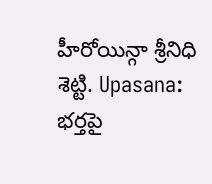హీరోయిన్గా శ్రీనిధి శెట్టి. Upasana: భర్తపై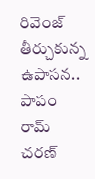రివెంజ్ తీర్చుకున్న ఉపాసన.. పాపం రామ్ చరణ్